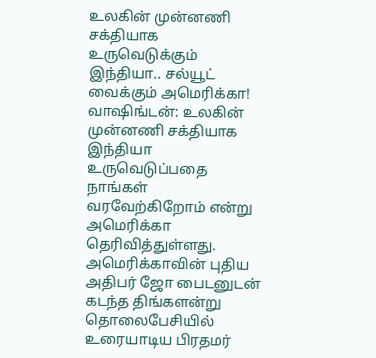உலகின் முன்னணி சக்தியாக உருவெடுக்கும் இந்தியா.. சல்யூட் வைக்கும் அமெரிக்கா!
வாஷிங்டன்: உலகின் முன்னணி சக்தியாக இந்தியா உருவெடுப்பதை நாங்கள் வரவேற்கிறோம் என்று அமெரிக்கா தெரிவித்துள்ளது.
அமெரிக்காவின் புதிய அதிபர் ஜோ பைடனுடன் கடந்த திங்களன்று தொலைபேசியில் உரையாடிய பிரதமர்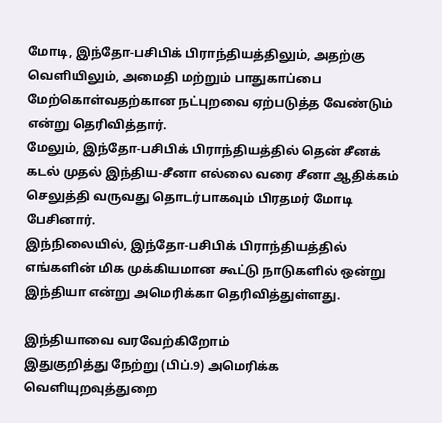மோடி, இந்தோ-பசிபிக் பிராந்தியத்திலும், அதற்கு வெளியிலும், அமைதி மற்றும் பாதுகாப்பை மேற்கொள்வதற்கான நட்புறவை ஏற்படுத்த வேண்டும் என்று தெரிவித்தார்.
மேலும், இந்தோ-பசிபிக் பிராந்தியத்தில் தென் சீனக் கடல் முதல் இந்திய-சீனா எல்லை வரை சீனா ஆதிக்கம் செலுத்தி வருவது தொடர்பாகவும் பிரதமர் மோடி பேசினார்.
இந்நிலையில், இந்தோ-பசிபிக் பிராந்தியத்தில் எங்களின் மிக முக்கியமான கூட்டு நாடுகளில் ஒன்று இந்தியா என்று அமெரிக்கா தெரிவித்துள்ளது.

இந்தியாவை வரவேற்கிறோம்
இதுகுறித்து நேற்று (பிப்.9) அமெரிக்க வெளியுறவுத்துறை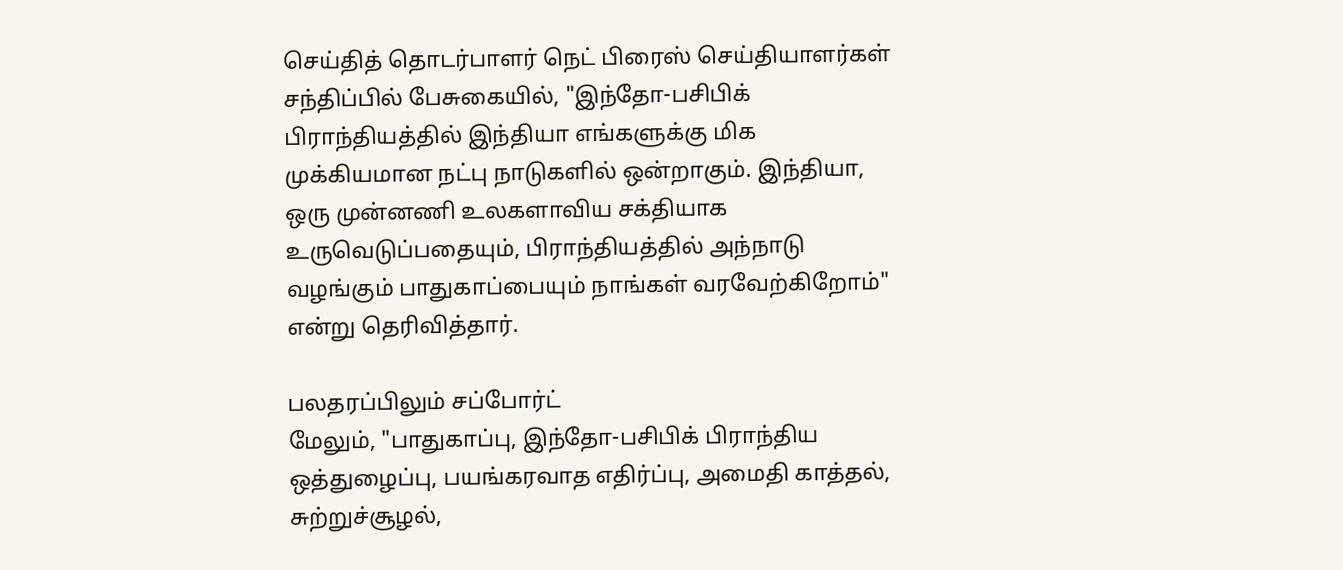செய்தித் தொடர்பாளர் நெட் பிரைஸ் செய்தியாளர்கள் சந்திப்பில் பேசுகையில், "இந்தோ-பசிபிக் பிராந்தியத்தில் இந்தியா எங்களுக்கு மிக முக்கியமான நட்பு நாடுகளில் ஒன்றாகும். இந்தியா, ஒரு முன்னணி உலகளாவிய சக்தியாக உருவெடுப்பதையும், பிராந்தியத்தில் அந்நாடு வழங்கும் பாதுகாப்பையும் நாங்கள் வரவேற்கிறோம்" என்று தெரிவித்தார்.

பலதரப்பிலும் சப்போர்ட்
மேலும், "பாதுகாப்பு, இந்தோ-பசிபிக் பிராந்திய ஒத்துழைப்பு, பயங்கரவாத எதிர்ப்பு, அமைதி காத்தல், சுற்றுச்சூழல்,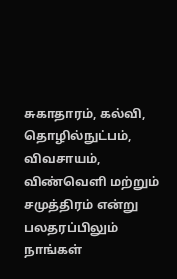சுகாதாரம், கல்வி, தொழில்நுட்பம், விவசாயம், விண்வெளி மற்றும் சமுத்திரம் என்று பலதரப்பிலும் நாங்கள்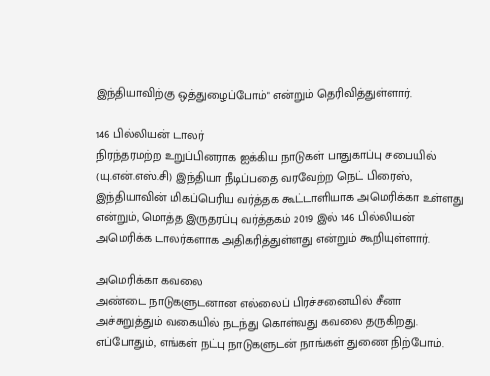இந்தியாவிற்கு ஒத்துழைப்போம்" என்றும் தெரிவித்துள்ளார்.

146 பில்லியன் டாலர்
நிரந்தரமற்ற உறுப்பினராக ஐக்கிய நாடுகள் பாதுகாப்பு சபையில் (யு.என்.எஸ்.சி) இந்தியா நீடிப்பதை வரவேற்ற நெட் பிரைஸ், இந்தியாவின் மிகப்பெரிய வர்த்தக கூட்டாளியாக அமெரிக்கா உள்ளது என்றும், மொத்த இருதரப்பு வர்த்தகம் 2019 இல் 146 பில்லியன் அமெரிக்க டாலர்களாக அதிகரித்துள்ளது என்றும் கூறியுள்ளார்.

அமெரிக்கா கவலை
அண்டை நாடுகளுடனான எல்லைப் பிரச்சனையில் சீனா அச்சுறுத்தும் வகையில் நடந்து கொள்வது கவலை தருகிறது. எப்போதும், எங்கள் நட்பு நாடுகளுடன் நாங்கள் துணை நிற்போம்.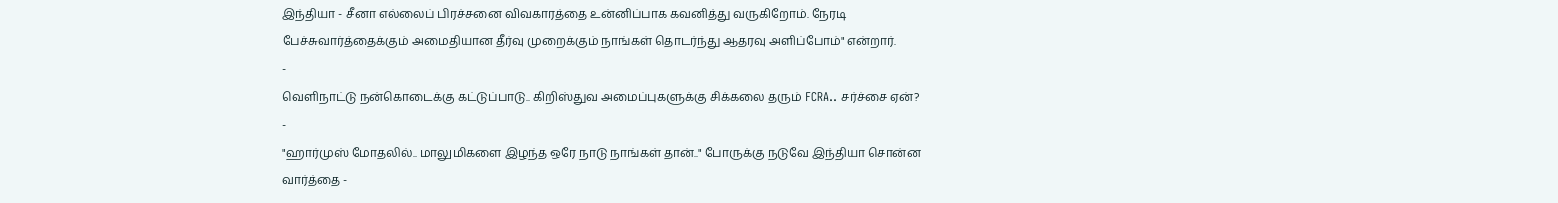இந்தியா - சீனா எல்லைப் பிரச்சனை விவகாரத்தை உன்னிப்பாக கவனித்து வருகிறோம். நேரடி பேச்சுவார்த்தைக்கும் அமைதியான தீர்வு முறைக்கும் நாங்கள் தொடர்ந்து ஆதரவு அளிப்போம்" என்றார்.
-
வெளிநாட்டு நன்கொடைக்கு கட்டுப்பாடு.. கிறிஸ்துவ அமைப்புகளுக்கு சிக்கலை தரும் FCRA.. சர்ச்சை ஏன்? -
"ஹார்முஸ் மோதலில்.. மாலுமிகளை இழந்த ஒரே நாடு நாங்கள் தான்.." போருக்கு நடுவே இந்தியா சொன்ன வார்த்தை -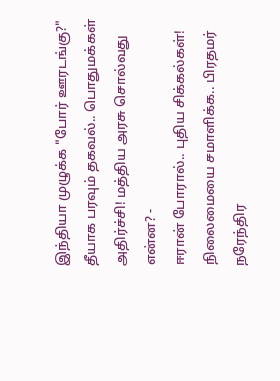இந்தியா முழுக்க "போர் ஊரடங்கு?" தீயாக பரவும் தகவல்.. பொதுமக்கள் அதிர்ச்சி! மத்திய அரசு சொல்வது என்ன? -
ஈரான் போரால்.. புதிய சிக்கல்கள்! நிலைமையை சமாளிக்க.. பிரதமர் நரேந்திர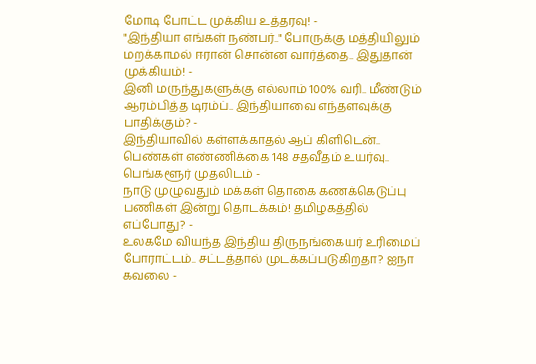மோடி போட்ட முக்கிய உத்தரவு! -
"இந்தியா எங்கள் நண்பர்.." போருக்கு மத்தியிலும் மறக்காமல் ஈரான் சொன்ன வார்த்தை.. இதுதான் முக்கியம்! -
இனி மருந்துகளுக்கு எல்லாம் 100% வரி.. மீண்டும் ஆரம்பித்த டிரம்ப்.. இந்தியாவை எந்தளவுக்கு பாதிக்கும்? -
இந்தியாவில் கள்ளக்காதல் ஆப் கிளிடென்.. பெண்கள் எண்ணிக்கை 148 சதவீதம் உயர்வு.. பெங்களூர் முதலிடம் -
நாடு முழுவதும் மக்கள் தொகை கணக்கெடுப்பு பணிகள் இன்று தொடக்கம்! தமிழகத்தில் எப்போது? -
உலகமே வியந்த இந்திய திருநங்கையர் உரிமைப் போராட்டம்.. சட்டத்தால் முடக்கப்படுகிறதா? ஐநா கவலை -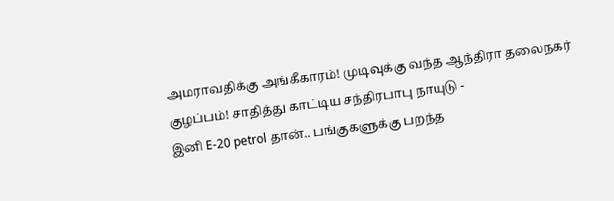அமராவதிக்கு அங்கீகாரம்! முடிவுக்கு வந்த ஆந்திரா தலைநகர் குழப்பம்! சாதித்து காட்டிய சந்திரபாபு நாயுடு -
இனி E-20 petrol தான்.. பங்குகளுக்கு பறந்த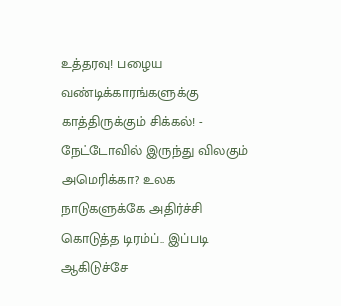உத்தரவு! பழைய வண்டிக்காரங்களுக்கு காத்திருக்கும் சிக்கல்! -
நேட்டோவில் இருந்து விலகும் அமெரிக்கா? உலக நாடுகளுக்கே அதிர்ச்சி கொடுத்த டிரம்ப்.. இப்படி ஆகிடுச்சே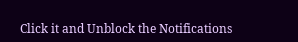Click it and Unblock the Notifications